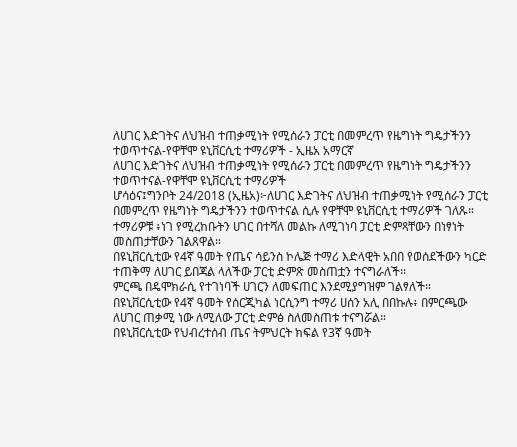ለሀገር እድገትና ለህዝብ ተጠቃሚነት የሚሰራን ፓርቲ በመምረጥ የዜግነት ግዴታችንን ተወጥተናል-የዋቸሞ ዩኒቨርሲቲ ተማሪዎች - ኢዜአ አማርኛ
ለሀገር እድገትና ለህዝብ ተጠቃሚነት የሚሰራን ፓርቲ በመምረጥ የዜግነት ግዴታችንን ተወጥተናል-የዋቸሞ ዩኒቨርሲቲ ተማሪዎች
ሆሳዕና፤ግንቦት 24/2018 (ኢዜአ)፦ለሀገር እድገትና ለህዝብ ተጠቃሚነት የሚሰራን ፓርቲ በመምረጥ የዜግነት ግዴታችንን ተወጥተናል ሲሉ የዋቸሞ ዩኒቨርሲቲ ተማሪዎች ገለጹ።
ተማሪዎቹ ፥ነገ የሚረከቡትን ሀገር በተሻለ መልኩ ለሚገነባ ፓርቲ ድምጻቸውን በነፃነት መስጠታቸውን ገልጸዋል።
በዩኒቨርሲቲው የ4ኛ ዓመት የጤና ሳይንስ ኮሌጅ ተማሪ እድላዊት አበበ የወሰደችውን ካርድ ተጠቅማ ለሀገር ይበጃል ላለችው ፓርቲ ድምጽ መስጠቷን ተናግራለች፡፡
ምርጫ በዴሞክራሲ የተገነባች ሀገርን ለመፍጠር እንደሚያግዝም ገልፃለች።
በዩኒቨርሲቲው የ4ኛ ዓመት የሰርጂካል ነርሲንግ ተማሪ ሀሰን አሊ በበኩሉ፥ በምርጫው ለሀገር ጠቃሚ ነው ለሚለው ፓርቲ ድምፅ ስለመስጠቱ ተናግሯል።
በዩኒቨርሲቲው የህብረተሰብ ጤና ትምህርት ክፍል የ3ኛ ዓመት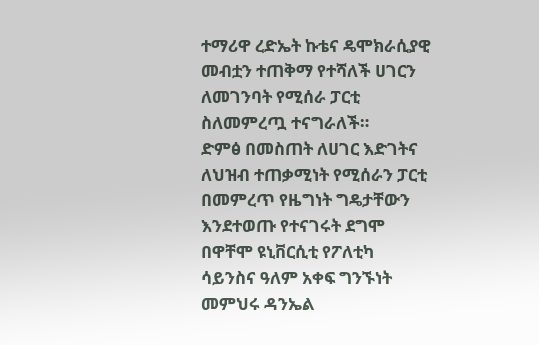ተማሪዋ ረድኤት ኩቴና ዴሞክራሲያዊ መብቷን ተጠቅማ የተሻለች ሀገርን ለመገንባት የሚሰራ ፓርቲ ስለመምረጧ ተናግራለች።
ድምፅ በመስጠት ለሀገር እድገትና ለህዝብ ተጠቃሚነት የሚሰራን ፓርቲ በመምረጥ የዜግነት ግዴታቸውን እንደተወጡ የተናገሩት ደግሞ በዋቸሞ ዩኒቨርሲቲ የፖለቲካ ሳይንስና ዓለም አቀፍ ግንኙነት መምህሩ ዳንኤል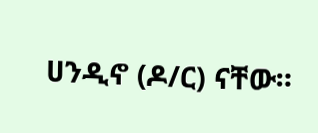ሀንዲኖ (ዶ/ር) ናቸው።